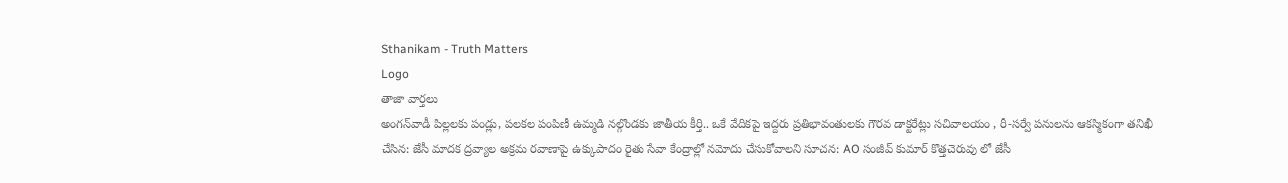Sthanikam - Truth Matters
Logo
తాజా వార్తలు
అంగన్‌వాడీ పిల్లలకు పండ్లు, పలకల పంపిణీ ఉమ్మడి నల్గొండకు జాతీయ కీర్తి.. ఒకే వేదికపై ఇద్దరు ప్రతిభావంతులకు గౌరవ డాక్టరేట్లు సచివాలయం , రీ-సర్వే పనులను ఆకస్మికంగా తనిఖీ చేసిన: జేసీ మాదక ద్రవ్యాల అక్రమ రవాణాపై ఉక్కుపాదం రైతు సేవా కేంద్రాల్లో నమోదు చేసుకోవాలని సూచన: AO సంజీవ్ కుమార్ కొత్తచెరువు లో జేసీ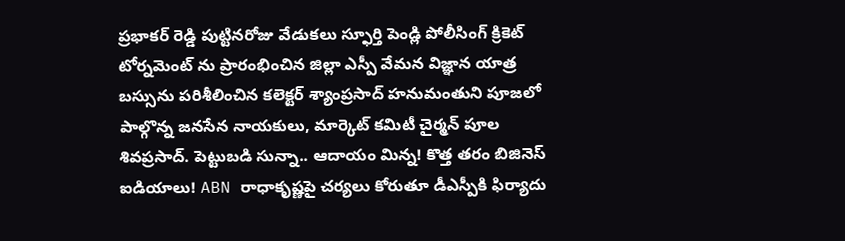ప్రభాకర్ రెడ్డి పుట్టినరోజు వేడుకలు స్ఫూర్తి పెండ్లి పోలీసింగ్ క్రికెట్ టోర్నమెంట్ ను ప్రారంభించిన జిల్లా ఎస్పీ వేమన విజ్ఞాన యాత్ర బస్సును పరిశీలించిన కలెక్టర్ శ్యాంప్రసాద్ హనుమంతుని పూజలో పాల్గొన్న జనసేన నాయకులు, మార్కెట్ కమిటీ చైర్మన్ పూల శివప్రసాద్. పెట్టుబడి సున్నా.. ఆదాయం మిన్న! కొత్త తరం బిజినెస్ ఐడియాలు! ABN రాధాకృష్ణపై చర్యలు కోరుతూ డీఎస్పీకి ఫిర్యాదు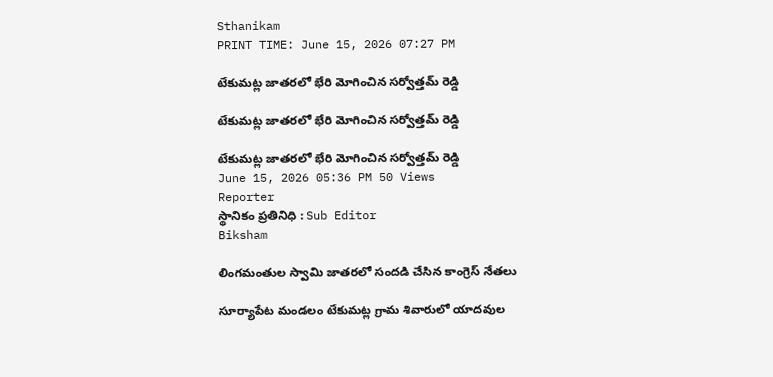Sthanikam
PRINT TIME: June 15, 2026 07:27 PM

టేకుమట్ల జాతరలో భేరి మోగించిన సర్వోత్తమ్ రెడ్డి

టేకుమట్ల జాతరలో భేరి మోగించిన సర్వోత్తమ్ రెడ్డి

టేకుమట్ల జాతరలో భేరి మోగించిన సర్వోత్తమ్ రెడ్డి
June 15, 2026 05:36 PM 50 Views
Reporter
స్థానికం ప్రతినిధి : Sub Editor
Biksham

లింగమంతుల స్వామి జాతరలో సందడి చేసిన కాంగ్రెస్ నేతలు

సూర్యాపేట మండలం టేకుమట్ల గ్రామ శివారులో యాదవుల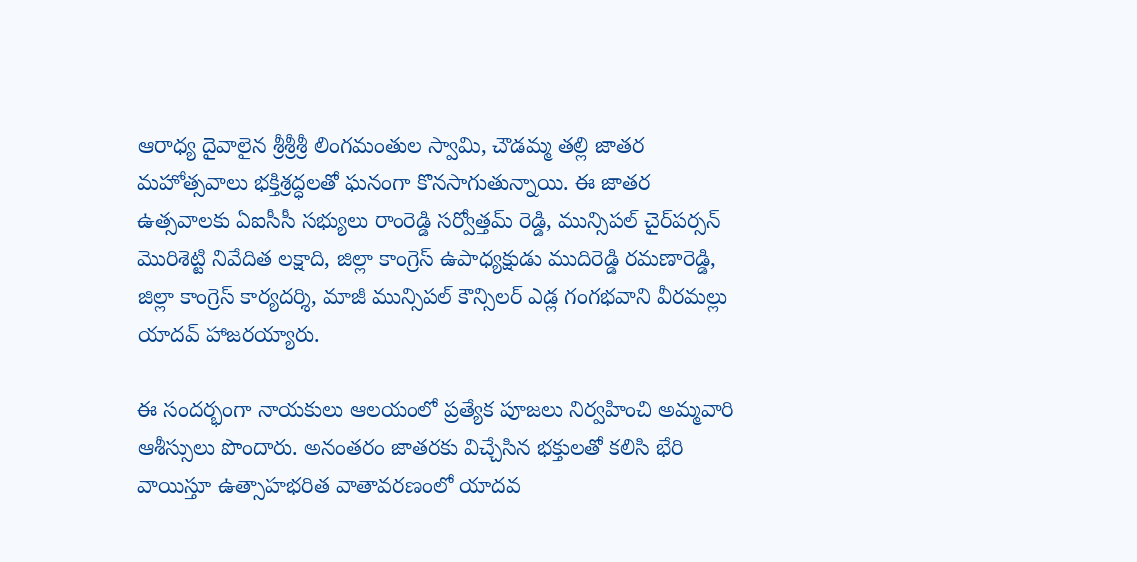ఆరాధ్య దైవాలైన శ్రీశ్రీశ్రీ లింగమంతుల స్వామి, చౌడమ్మ తల్లి జాతర మహోత్సవాలు భక్తిశ్రద్ధలతో ఘనంగా కొనసాగుతున్నాయి. ఈ జాతర ఉత్సవాలకు ఏఐసీసీ సభ్యులు రాంరెడ్డి సర్వోత్తమ్ రెడ్డి, మున్సిపల్ చైర్‌పర్సన్ మొరిశెట్టి నివేదిత లక్షాది, జిల్లా కాంగ్రెస్ ఉపాధ్యక్షుడు ముదిరెడ్డి రమణారెడ్డి, జిల్లా కాంగ్రెస్ కార్యదర్శి, మాజీ మున్సిపల్ కౌన్సిలర్ ఎడ్ల గంగభవాని వీరమల్లు యాదవ్ హాజరయ్యారు.

ఈ సందర్భంగా నాయకులు ఆలయంలో ప్రత్యేక పూజలు నిర్వహించి అమ్మవారి ఆశీస్సులు పొందారు. అనంతరం జాతరకు విచ్చేసిన భక్తులతో కలిసి భేరి వాయిస్తూ ఉత్సాహభరిత వాతావరణంలో యాదవ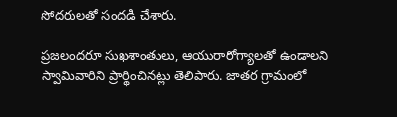సోదరులతో సందడి చేశారు.

ప్రజలందరూ సుఖశాంతులు, ఆయురారోగ్యాలతో ఉండాలని స్వామివారిని ప్రార్థించినట్లు తెలిపారు. జాతర గ్రామంలో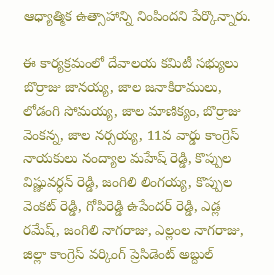ఆధ్యాత్మిక ఉత్సాహాన్ని నింపిందని పేర్కొన్నారు.

ఈ కార్యక్రమంలో దేవాలయ కమిటీ సభ్యులు బొర్రాజు జానయ్య, జాల జనాకిరాములు, లోడంగి సోమయ్య, జాల మాణిక్యం, బొర్రాజు వెంకన్న, జాల నర్సయ్య, 11వ వార్డు కాంగ్రెస్ నాయకులు నంద్యాల మహేష్ రెడ్డి, కొప్పుల విష్ణువర్ధన్ రెడ్డి, జంగిలి లింగయ్య, కొప్పుల వెంకట్ రెడ్డి, గోపిరెడ్డి ఉపేందర్ రెడ్డి, ఎడ్ల రమేష్, జంగిలి నాగరాజు, ఎల్లంల నాగరాజు, జిల్లా కాంగ్రెస్ వర్కింగ్ ప్రెసిడెంట్ అబ్దుల్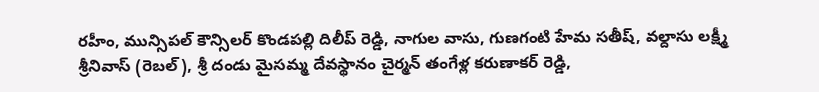రహీం, మున్సిపల్ కౌన్సిలర్ కొండపల్లి దిలీప్ రెడ్డి, నాగుల వాసు, గుణగంటి హేమ సతీష్, వల్దాసు లక్ష్మీ శ్రీనివాస్ (రెబల్), శ్రీ దండు మైసమ్మ దేవస్థానం చైర్మన్ తంగేళ్ల కరుణాకర్ రెడ్డి,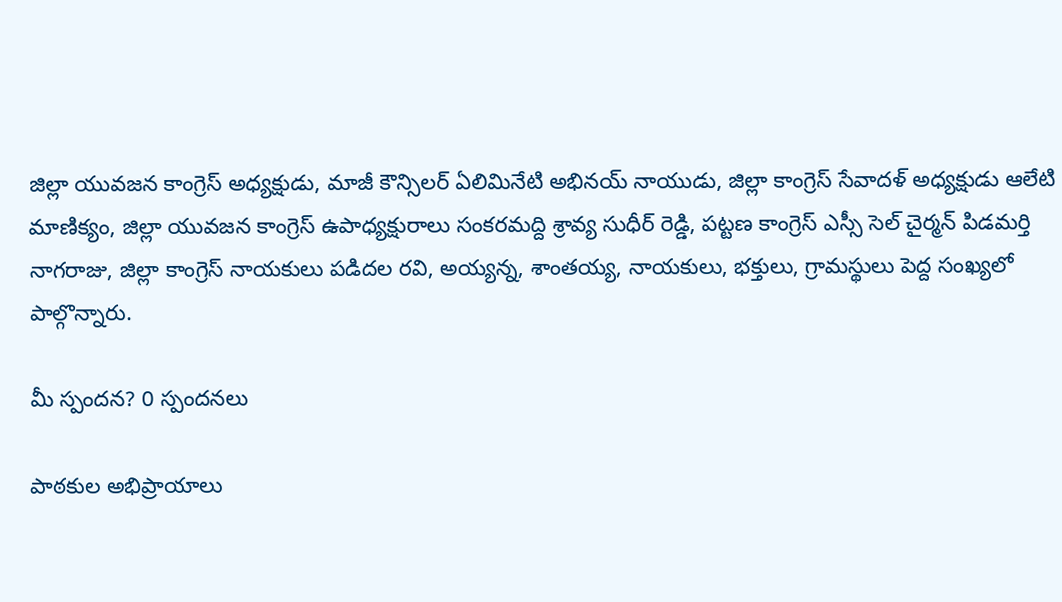జిల్లా యువజన కాంగ్రెస్ అధ్యక్షుడు, మాజీ కౌన్సిలర్ ఏలిమినేటి అభినయ్ నాయుడు, జిల్లా కాంగ్రెస్ సేవాదళ్ అధ్యక్షుడు ఆలేటి మాణిక్యం, జిల్లా యువజన కాంగ్రెస్ ఉపాధ్యక్షురాలు సంకరమద్ది శ్రావ్య సుధీర్ రెడ్డి, పట్టణ కాంగ్రెస్ ఎస్సీ సెల్ చైర్మన్ పిడమర్తి నాగరాజు, జిల్లా కాంగ్రెస్ నాయకులు పడిదల రవి, అయ్యన్న, శాంతయ్య, నాయకులు, భక్తులు, గ్రామస్థులు పెద్ద సంఖ్యలో పాల్గొన్నారు.

మీ స్పందన? 0 స్పందనలు

పాఠకుల అభిప్రాయాలు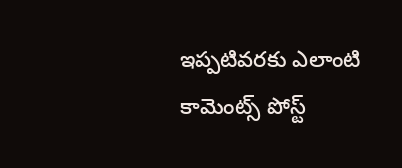ఇప్పటివరకు ఎలాంటి కామెంట్స్ పోస్ట్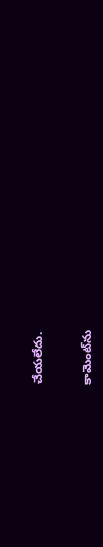చేయలేదు.


కామెంట్‌ను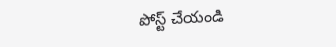పోస్ట్ చేయండి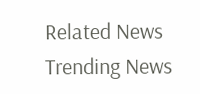Related News
Trending News